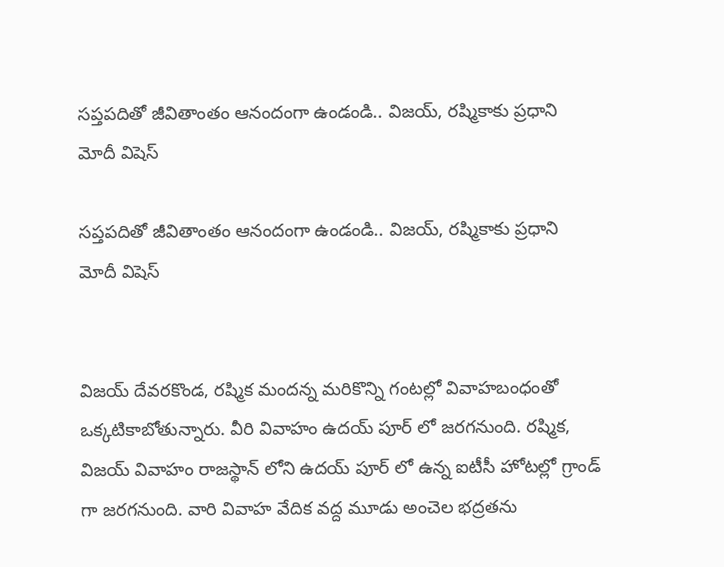సప్తపదితో జీవితాంతం ఆనందంగా ఉండండి.. విజయ్, రష్మికాకు ప్రధాని మోదీ విషెస్

సప్తపదితో జీవితాంతం ఆనందంగా ఉండండి.. విజయ్, రష్మికాకు ప్రధాని మోదీ విషెస్


విజయ్‌ దేవరకొండ, రష్మిక మందన్న మరికొన్ని గంటల్లో వివాహబంధంతో ఒక్కటికాబోతున్నారు. వీరి వివాహం ఉదయ్ పూర్ లో జరగనుంది. రష్మిక, విజయ్ వివాహం రాజస్థాన్ లోని ఉదయ్ పూర్ లో ఉన్న ఐటీసీ హోటల్లో గ్రాండ్ గా జరగనుంది. వారి వివాహ వేదిక వద్ద మూడు అంచెల భద్రతను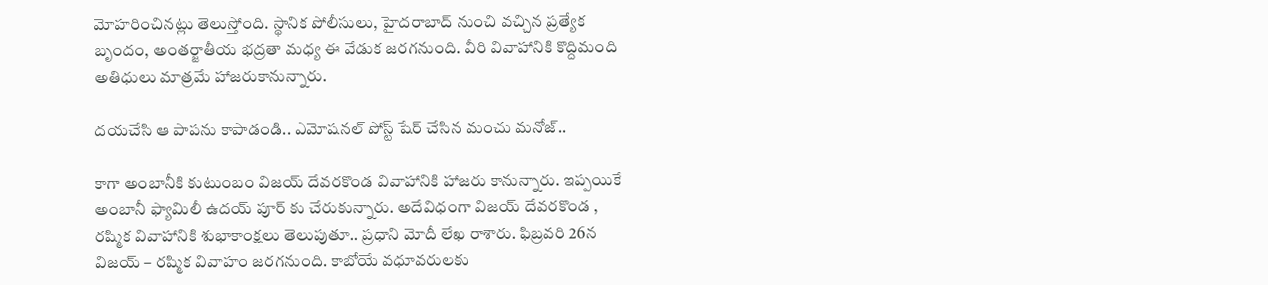మోహరించినట్లు తెలుస్తోంది. స్థానిక పోలీసులు, హైదరాబాద్ నుంచి వచ్చిన ప్రత్యేక బృందం, అంతర్జాతీయ భద్రతా మధ్య ఈ వేడుక జరగనుంది. వీరి వివాహానికి కొద్దిమంది అతిధులు మాత్రమే హాజరుకానున్నారు.

దయచేసి ఆ పాపను కాపాడండి.. ఎమోషనల్ పోస్ట్ షేర్ చేసిన మంచు మనోజ్..

కాగా అంబానీకి కుటుంబం విజయ్ దేవరకొండ వివాహానికి హాజరు కానున్నారు. ఇప్పయికే అంబానీ ఫ్యామిలీ ఉదయ్ పూర్ కు చేరుకున్నారు. అదేవిధంగా విజయ్‌ దేవరకొండ , రష్మిక వివాహానికి శుభాకాంక్షలు తెలుపుతూ.. ప్రధాని మోదీ లేఖ రాశారు. ఫిబ్రవరి 26న విజయ్‌ – రష్మిక వివాహం జరగనుంది. కాబోయే వధూవరులకు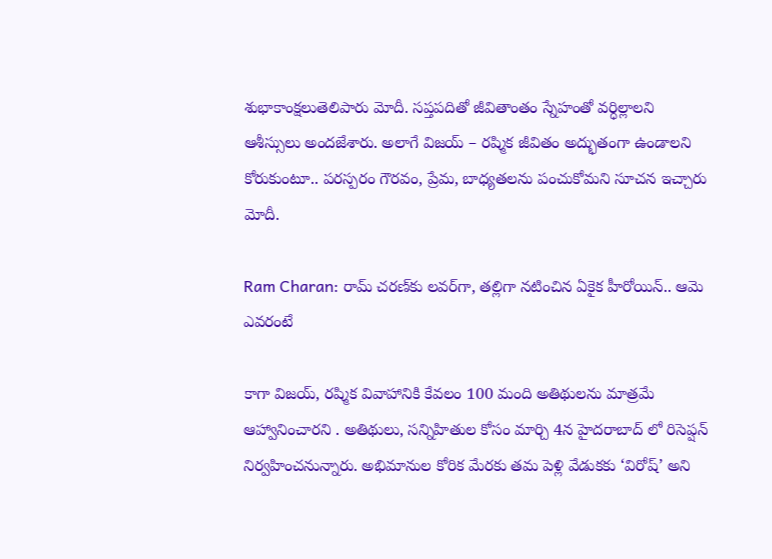శుభాకాంక్షలుతెలిపారు మోదీ. సప్తపదితో జీవితాంతం స్నేహంతో వర్ధిల్లాలని ఆశీస్సులు అందజేశారు. అలాగే విజయ్‌ – రష్మిక జీవితం అద్భుతంగా ఉండాలని కోరుకుంటూ.. పరస్పరం గౌరవం, ప్రేమ, బాధ్యతలను పంచుకోమని సూచన ఇచ్చారు మోదీ.

Ram Charan: రామ్ చరణ్‌కు లవర్‌గా, తల్లిగా నటించిన ఏకైక హీరోయిన్.. ఆమె ఎవరంటే

కాగా విజయ్, రష్మిక వివాహానికి కేవలం 100 మంది అతిథులను మాత్రమే ఆహ్వానించారని . అతిథులు, సన్నిహితుల కోసం మార్చి 4న హైదరాబాద్ లో రిసెప్షన్ నిర్వహించనున్నారు. అభిమానుల కోరిక మేరకు తమ పెళ్లి వేడుకకు ‘విరోష్’ అని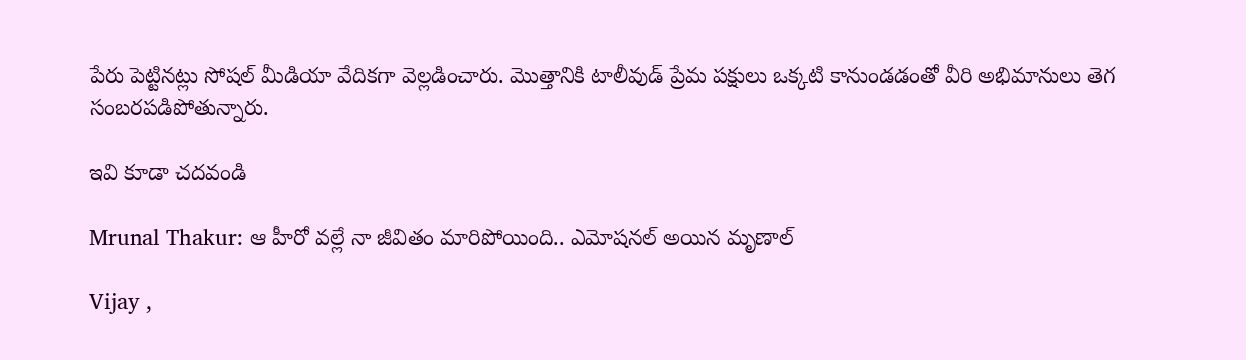పేరు పెట్టినట్లు సోషల్ మీడియా వేదికగా వెల్లడించారు. మొత్తానికి టాలీవుడ్ ప్రేమ పక్షులు ఒక్కటి కానుండడంతో వీరి అభిమానులు తెగ సంబరపడిపోతున్నారు.

ఇవి కూడా చదవండి

Mrunal Thakur: ఆ హీరో వల్లే నా జీవితం మారిపోయింది.. ఎమోషనల్ అయిన మృణాల్

Vijay ,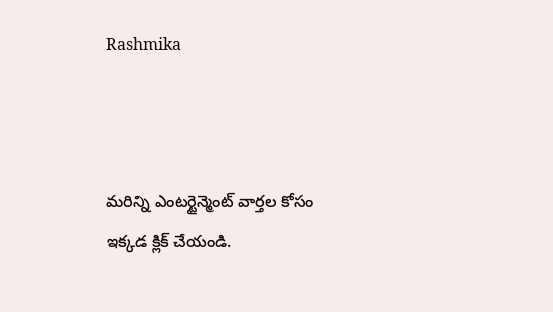Rashmika



మరిన్ని ఎంటర్టైన్మెంట్ వార్తల కోసం ఇక్కడ క్లిక్ చేయండి.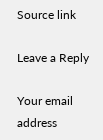Source link

Leave a Reply

Your email address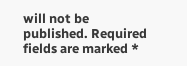will not be published. Required fields are marked *